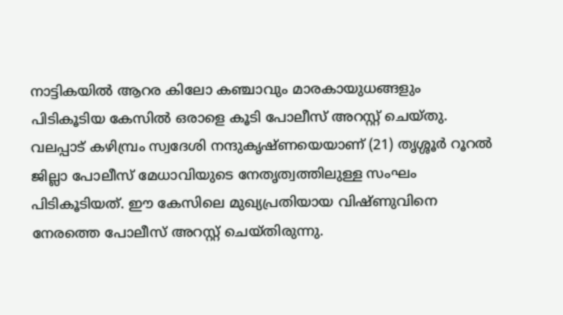നാട്ടികയിൽ ആറര കിലോ കഞ്ചാവും മാരകായുധങ്ങളും പിടികൂടിയ കേസിൽ ഒരാളെ കൂടി പോലീസ് അറസ്റ്റ് ചെയ്തു. വലപ്പാട് കഴിമ്പ്രം സ്വദേശി നന്ദുകൃഷ്ണയെയാണ് (21) തൃശ്ശൂർ റൂറൽ ജില്ലാ പോലീസ് മേധാവിയുടെ നേതൃത്വത്തിലുള്ള സംഘം പിടികൂടിയത്. ഈ കേസിലെ മുഖ്യപ്രതിയായ വിഷ്ണുവിനെ നേരത്തെ പോലീസ് അറസ്റ്റ് ചെയ്തിരുന്നു.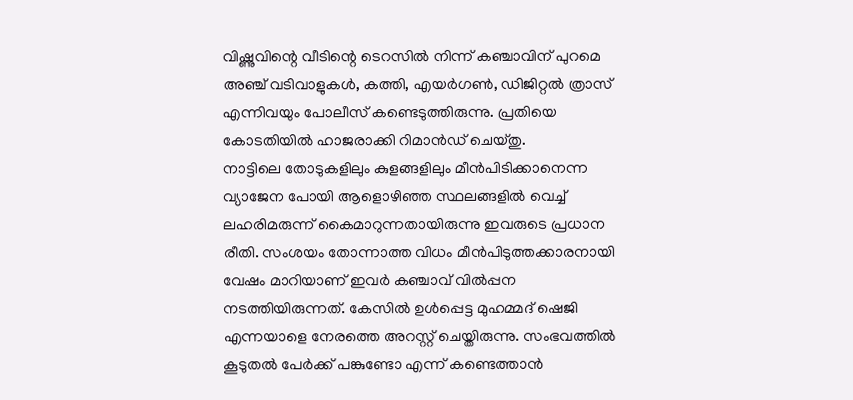വിഷ്ണുവിന്റെ വീടിന്റെ ടെറസിൽ നിന്ന് കഞ്ചാവിന് പുറമെ അഞ്ച് വടിവാളുകൾ, കത്തി, എയർഗൺ, ഡിജിറ്റൽ ത്രാസ് എന്നിവയും പോലീസ് കണ്ടെടുത്തിരുന്നു. പ്രതിയെ കോടതിയിൽ ഹാജരാക്കി റിമാൻഡ് ചെയ്തു.
നാട്ടിലെ തോടുകളിലും കുളങ്ങളിലും മീൻപിടിക്കാനെന്ന വ്യാജേന പോയി ആളൊഴിഞ്ഞ സ്ഥലങ്ങളിൽ വെച്ച് ലഹരിമരുന്ന് കൈമാറുന്നതായിരുന്നു ഇവരുടെ പ്രധാന രീതി. സംശയം തോന്നാത്ത വിധം മീൻപിടുത്തക്കാരനായി വേഷം മാറിയാണ് ഇവർ കഞ്ചാവ് വിൽപ്പന നടത്തിയിരുന്നത്. കേസിൽ ഉൾപ്പെട്ട മുഹമ്മദ് ഷെജി എന്നയാളെ നേരത്തെ അറസ്റ്റ് ചെയ്തിരുന്നു. സംഭവത്തിൽ കൂടുതൽ പേർക്ക് പങ്കുണ്ടോ എന്ന് കണ്ടെത്താൻ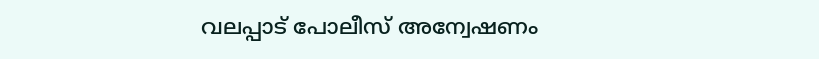വലപ്പാട് പോലീസ് അന്വേഷണം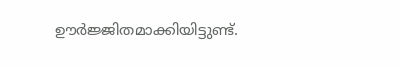ഊർജ്ജിതമാക്കിയിട്ടുണ്ട്.